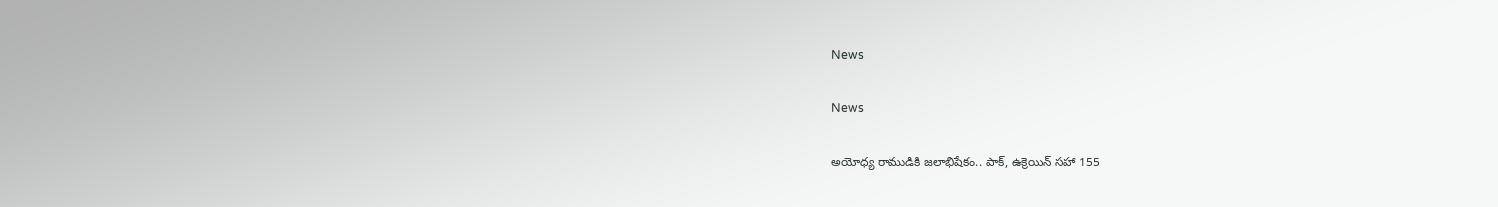News

News

అయోధ్య రాముడికి జలాభిషేకం.. పాక్, ఉక్రెయిన్ సహా 155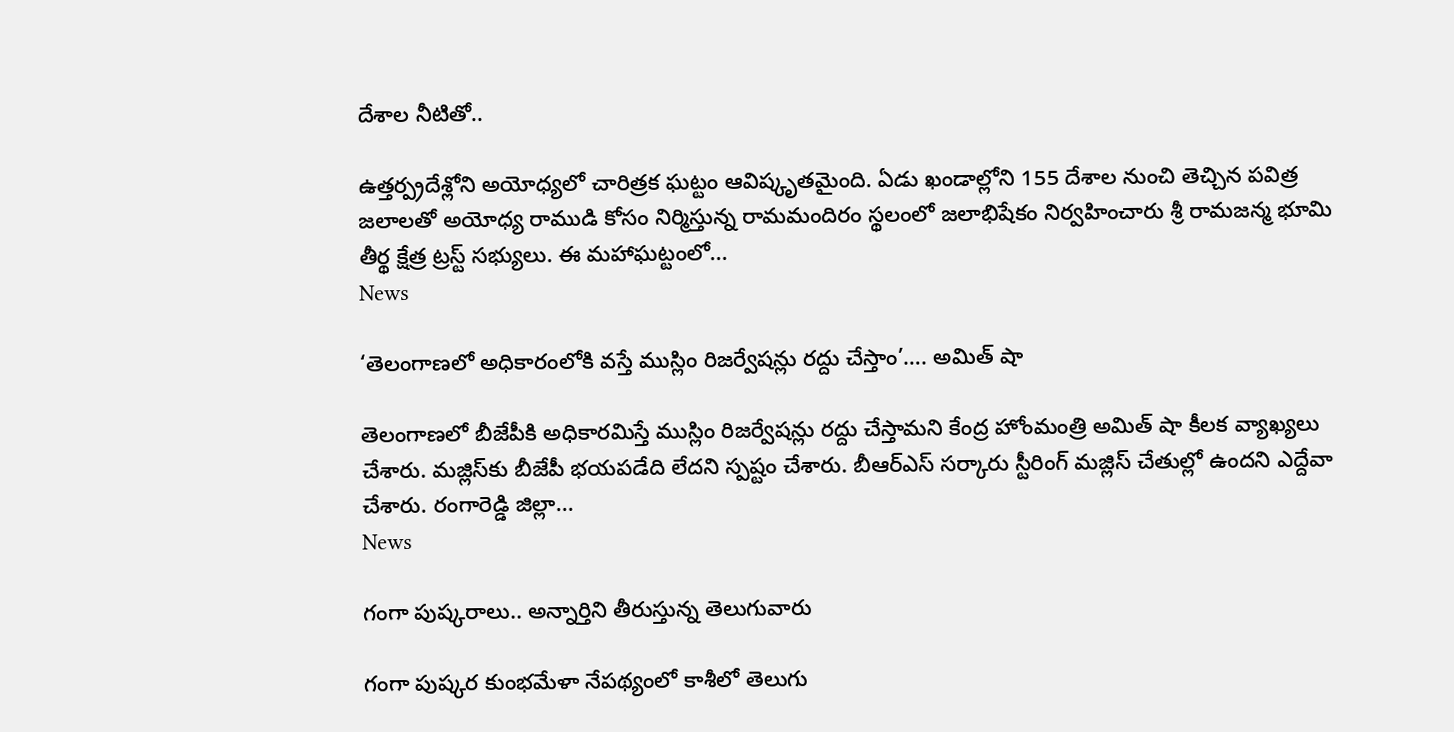దేశాల నీటితో..

ఉత్తర్ప్రదేశ్లోని అయోధ్యలో చారిత్రక ఘట్టం ఆవిష్కృతమైంది. ఏడు ఖండాల్లోని 155 దేశాల నుంచి తెచ్చిన పవిత్ర జలాలతో అయోధ్య రాముడి కోసం నిర్మిస్తున్న రామమందిరం స్థలంలో జలాభిషేకం నిర్వహించారు శ్రీ రామజన్మ భూమి తీర్థ క్షేత్ర ట్రస్ట్ సభ్యులు. ఈ మహాఘట్టంలో...
News

‘తెలంగాణలో అధికారంలోకి వస్తే ముస్లిం రిజర్వేషన్లు రద్దు చేస్తాం’…. అమిత్ షా

తెలంగాణలో బీజేపీకి అధికారమిస్తే ముస్లిం రిజర్వేషన్లు రద్దు చేస్తామని కేంద్ర హోంమంత్రి అమిత్ షా కీలక వ్యాఖ్యలు చేశారు. మజ్లిస్‌కు బీజేపీ భయపడేది లేదని స్పష్టం చేశారు. బీఆర్ఎస్ సర్కారు స్టీరింగ్‌ మజ్లిస్‌ చేతుల్లో ఉందని ఎద్దేవా చేశారు. రంగారెడ్డి జిల్లా...
News

గంగా పుష్కరాలు.. అన్నార్తిని తీరుస్తున్న తెలుగువారు

గంగా పుష్కర కుంభమేళా నేపథ్యంలో కాశీలో తెలుగు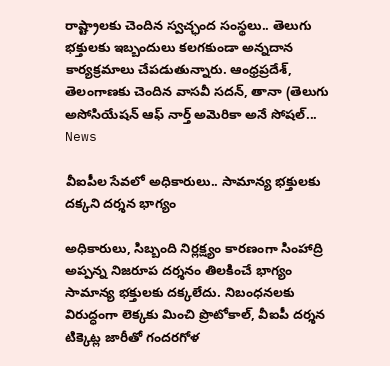రాష్ట్రాలకు చెందిన స్వచ్ఛంద సంస్థలు.. తెలుగు భక్తులకు ఇబ్బందులు కలగకుండా అన్నదాన కార్యక్రమాలు చేపడుతున్నారు. ఆంధ్రప్రదేశ్, తెలంగాణకు చెందిన వాసవీ సదన్, తానా (తెలుగు అసోసియేషన్ ఆఫ్ నార్త్ అమెరికా అనే సోషల్...
News

వీఐపీల సేవలో అధికారులు.. సామాన్య భక్తులకు దక్కని దర్శన భాగ్యం

అధికారులు, సిబ్బంది నిర్లక్ష్యం కారణంగా సింహాద్రి అప్పన్న నిజరూప దర్శనం తిలకించే భాగ్యం సామాన్య భక్తులకు దక్కలేదు. నిబంధనలకు విరుద్ధంగా లెక్కకు మించి ప్రొటోకాల్‌, వీఐపీ దర్శన టిక్కెట్ల జారీతో గందరగోళ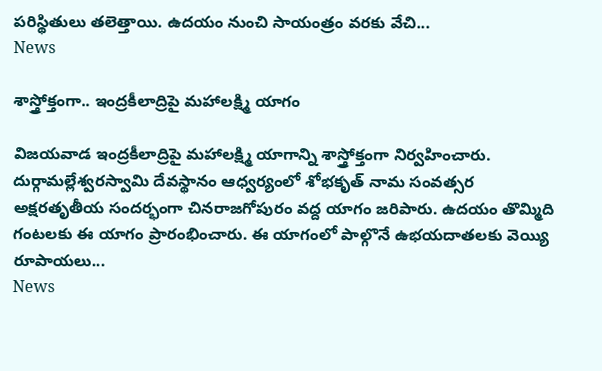పరిస్థితులు తలెత్తాయి. ఉదయం నుంచి సాయంత్రం వరకు వేచి...
News

శాస్త్రోక్తంగా.. ఇంద్రకీలాద్రిపై మహాలక్ష్మి యాగం

విజయవాడ ఇంద్రకీలాద్రిపై మహాలక్ష్మి యాగాన్ని శాస్త్రోక్తంగా నిర్వహించారు. దుర్గామల్లేశ్వరస్వామి దేవస్థానం ఆధ్వర్యంలో శోభకృత్‌ నామ సంవత్సర అక్షరతృతీయ సందర్భంగా చినరాజగోపురం వద్ద యాగం జరిపారు. ఉదయం తొమ్మిది గంటలకు ఈ యాగం ప్రారంభించారు. ఈ యాగంలో పాల్గొనే ఉభయదాతలకు వెయ్యి రూపాయలు...
News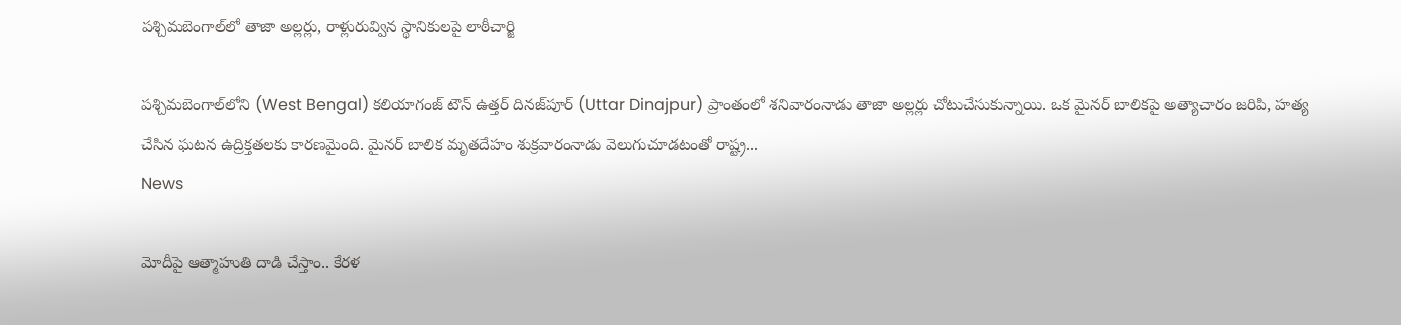పశ్చిమబెంగాల్‌లో తాజా అల్లర్లు, రాళ్లురువ్విన స్థానికులపై లాఠీచార్జి

పశ్చిమబెంగాల్‌లోని (West Bengal) కలియాగంజ్ టౌన్ ఉత్తర్ దినజ్‌పూర్ (Uttar Dinajpur) ప్రాంతంలో శనివారంనాడు తాజా అల్లర్లు చోటుచేసుకున్నాయి. ఒక మైనర్ బాలికపై అత్యాచారం జరిపి, హత్య చేసిన ఘటన ఉద్రిక్తతలకు కారణమైంది. మైనర్ బాలిక మృతదేహం శుక్రవారంనాడు వెలుగుచూడటంతో రాష్ట్ర...
News

మోదీపై ఆత్మాహుతి దాడి చేస్తాం.. కేరళ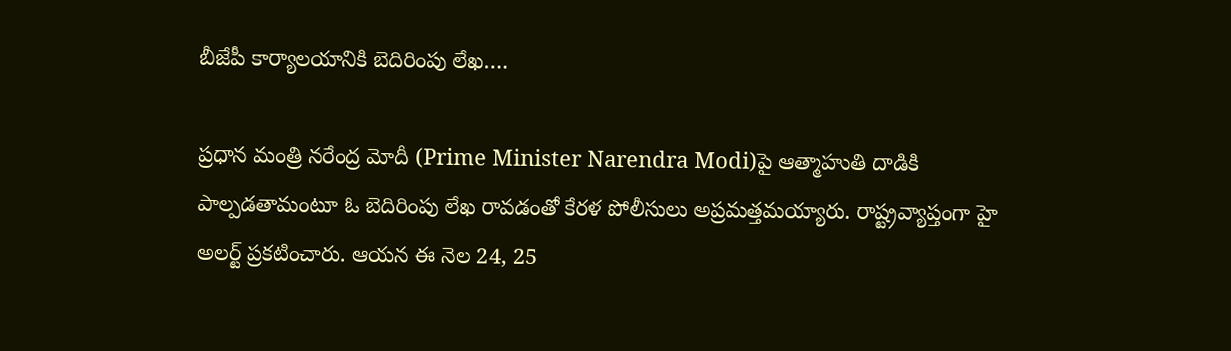బీజేపీ కార్యాలయానికి బెదిరింపు లేఖ….

ప్రధాన మంత్రి నరేంద్ర మోదీ (Prime Minister Narendra Modi)పై ఆత్మాహుతి దాడికి పాల్పడతామంటూ ఓ బెదిరింపు లేఖ రావడంతో కేరళ పోలీసులు అప్రమత్తమయ్యారు. రాష్ట్రవ్యాప్తంగా హై అలర్ట్ ప్రకటించారు. ఆయన ఈ నెల 24, 25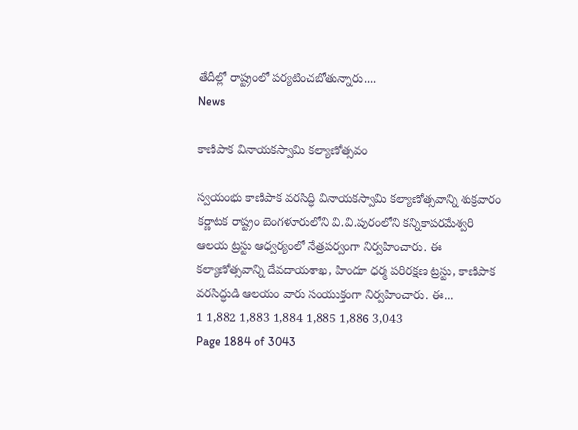తేదీల్లో రాష్ట్రంలో పర్యటించబోతున్నారు....
News

కాణిపాక వినాయకస్వామి కల్యాణోత్సవం

స్వయంభు కాణిపాక వరసిద్ధి వినాయకస్వామి కల్యాణోత్సవాన్ని శుక్రవారం కర్ణాటక రాష్ట్రం బెంగళూరులోని వి.వి.పురంలోని కన్నికాపరమేశ్వరి ఆలయ ట్రస్టు ఆధ్వర్యంలో నేత్రపర్వంగా నిర్వహించారు. ఈ కల్యాణోత్సవాన్ని దేవదాయశాఖ, హిందూ ధర్మ పరిరక్షణ ట్రస్టు, కాణిపాక వరసిద్ధుడి ఆలయం వారు సంయుక్తంగా నిర్వహించారు. ఈ...
1 1,882 1,883 1,884 1,885 1,886 3,043
Page 1884 of 3043